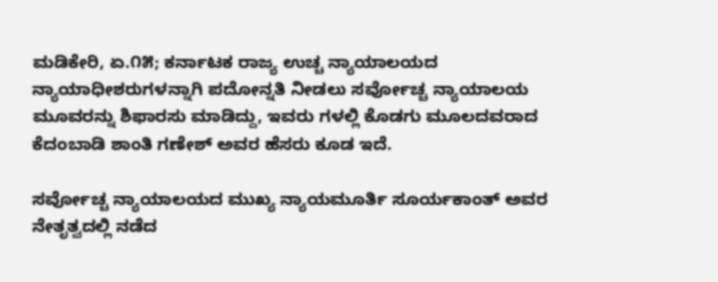ಮಡಿಕೇರಿ, ಏ.೧೫; ಕರ್ನಾಟಕ ರಾಜ್ಯ ಉಚ್ಚ ನ್ಯಾಯಾಲಯದ ನ್ಯಾಯಾಧೀಶರುಗಳನ್ನಾಗಿ ಪದೋನ್ನತಿ ನೀಡಲು ಸರ್ವೋಚ್ಚ ನ್ಯಾಯಾಲಯ ಮೂವರನ್ನು ಶಿಫಾರಸು ಮಾಡಿದ್ದು, ಇವರು ಗಳಲ್ಲಿ ಕೊಡಗು ಮೂಲದವರಾದ ಕೆದಂಬಾಡಿ ಶಾಂತಿ ಗಣೇಶ್ ಅವರ ಹೆಸರು ಕೂಡ ಇದೆ.

ಸರ್ವೋಚ್ಚ ನ್ಯಾಯಾಲಯದ ಮುಖ್ಯ ನ್ಯಾಯಮೂರ್ತಿ ಸೂರ್ಯಕಾಂತ್ ಅವರ ನೇತೃತ್ವದಲ್ಲಿ ನಡೆದ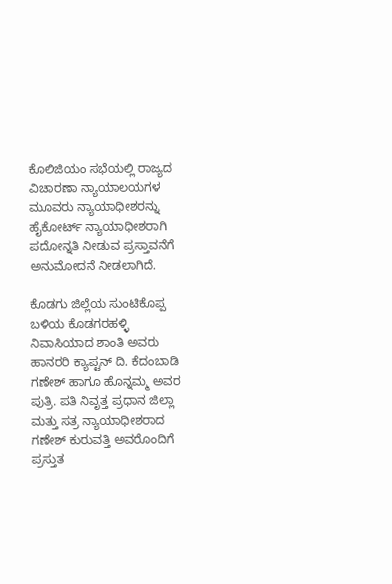ಕೊಲಿಜಿಯಂ ಸಭೆಯಲ್ಲಿ ರಾಜ್ಯದ ವಿಚಾರಣಾ ನ್ಯಾಯಾಲಯಗಳ ಮೂವರು ನ್ಯಾಯಾಧೀಶರನ್ನು ಹೈಕೋರ್ಟ್ ನ್ಯಾಯಾಧೀಶರಾಗಿ ಪದೋನ್ನತಿ ನೀಡುವ ಪ್ರಸ್ತಾವನೆಗೆ ಅನುಮೋದನೆ ನೀಡಲಾಗಿದೆ.

ಕೊಡಗು ಜಿಲ್ಲೆಯ ಸುಂಟಿಕೊಪ್ಪ ಬಳಿಯ ಕೊಡಗರಹಳ್ಳಿ ನಿವಾಸಿಯಾದ ಶಾಂತಿ ಅವರು ಹಾನರರಿ ಕ್ಯಾಪ್ಟನ್ ದಿ. ಕೆದಂಬಾಡಿ ಗಣೇಶ್ ಹಾಗೂ ಹೊನ್ನಮ್ಮ ಅವರ ಪುತ್ರಿ. ಪತಿ ನಿವೃತ್ತ ಪ್ರಧಾನ ಜಿಲ್ಲಾ ಮತ್ತು ಸತ್ರ ನ್ಯಾಯಾಧೀಶರಾದ ಗಣೇಶ್ ಕುರುವತ್ತಿ ಅವರೊಂದಿಗೆ ಪ್ರಸ್ತುತ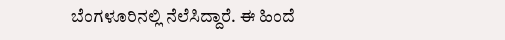ಬೆಂಗಳೂರಿನಲ್ಲಿ ನೆಲೆಸಿದ್ದಾರೆ. ಈ ಹಿಂದೆ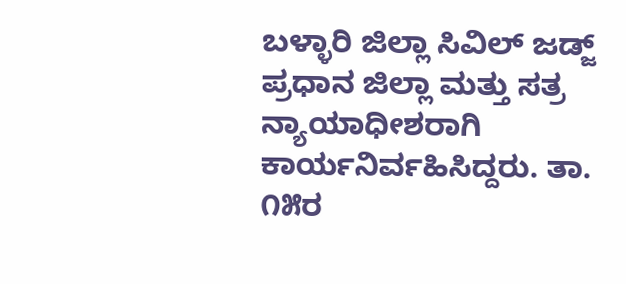ಬಳ್ಳಾರಿ ಜಿಲ್ಲಾ ಸಿವಿಲ್ ಜಡ್ಜ್ ಪ್ರಧಾನ ಜಿಲ್ಲಾ ಮತ್ತು ಸತ್ರ ನ್ಯಾಯಾಧೀಶರಾಗಿ ಕಾರ್ಯನಿರ್ವಹಿಸಿದ್ದರು. ತಾ. ೧೫ರ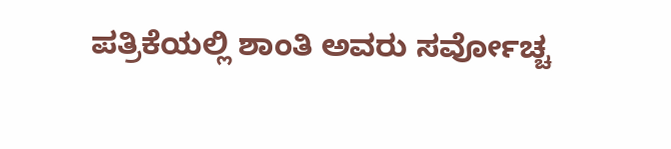ಪತ್ರಿಕೆಯಲ್ಲಿ ಶಾಂತಿ ಅವರು ಸರ್ವೋಚ್ಚ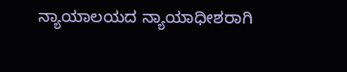ನ್ಯಾಯಾಲಯದ ನ್ಯಾಯಾಧೀಶರಾಗಿ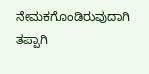ನೇಮಕಗೊಂಡಿರುವುದಾಗಿ ತಪ್ಪಾಗಿ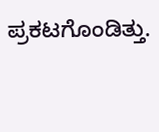ಪ್ರಕಟಗೊಂಡಿತ್ತು.